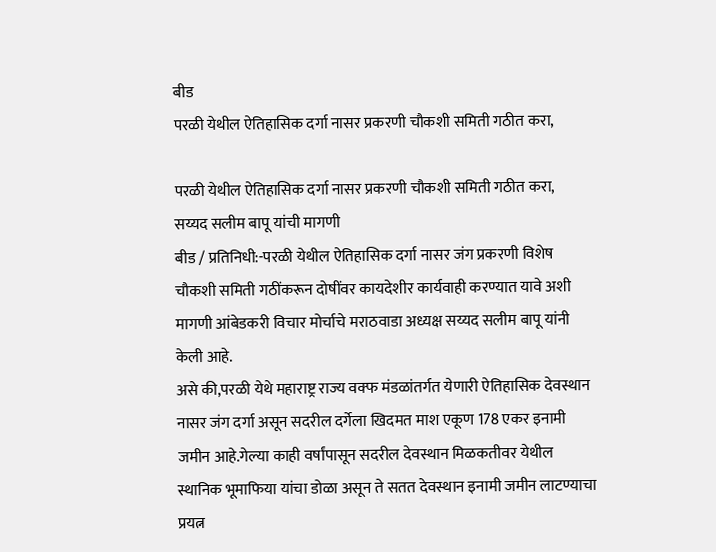बीड
परळी येथील ऐतिहासिक दर्गा नासर प्रकरणी चौकशी समिती गठीत करा,

परळी येथील ऐतिहासिक दर्गा नासर प्रकरणी चौकशी समिती गठीत करा,
सय्यद सलीम बापू यांची मागणी
बीड / प्रतिनिधी:-परळी येथील ऐतिहासिक दर्गा नासर जंग प्रकरणी विशेष चौकशी समिती गठींकरून दोषींवर कायदेशीर कार्यवाही करण्यात यावे अशी मागणी आंबेडकरी विचार मोर्चाचे मराठवाडा अध्यक्ष सय्यद सलीम बापू यांनी केली आहे.
असे की,परळी येथे महाराष्ट्र राज्य वक्फ मंडळांतर्गत येणारी ऐतिहासिक देवस्थान नासर जंग दर्गा असून सदरील दर्गेला खिदमत माश एकूण 178 एकर इनामी जमीन आहे.गेल्या काही वर्षांपासून सदरील देवस्थान मिळकतीवर येथील स्थानिक भूमाफिया यांचा डोळा असून ते सतत देवस्थान इनामी जमीन लाटण्याचा प्रयत्न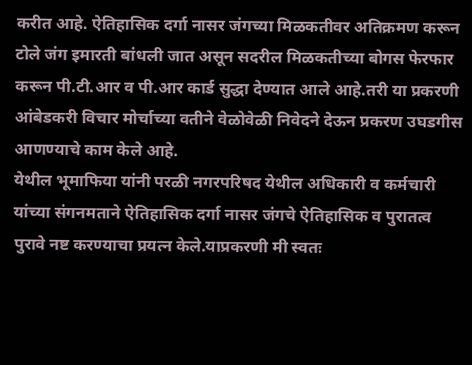करीत आहे. ऐतिहासिक दर्गा नासर जंगच्या मिळकतीवर अतिक्रमण करून टोले जंग इमारती बांधली जात असून सदरील मिळकतीच्या बोगस फेरफार करून पी.टी.आर व पी.आर कार्ड सुद्धा देण्यात आले आहे.तरी या प्रकरणी आंबेडकरी विचार मोर्चाच्या वतीने वेळोवेळी निवेदने देऊन प्रकरण उघडगीस आणण्याचे काम केले आहे.
येथील भूमाफिया यांनी परळी नगरपरिषद येथील अधिकारी व कर्मचारी यांच्या संगनमताने ऐतिहासिक दर्गा नासर जंगचे ऐतिहासिक व पुरातत्व पुरावे नष्ट करण्याचा प्रयत्न केले.याप्रकरणी मी स्वतः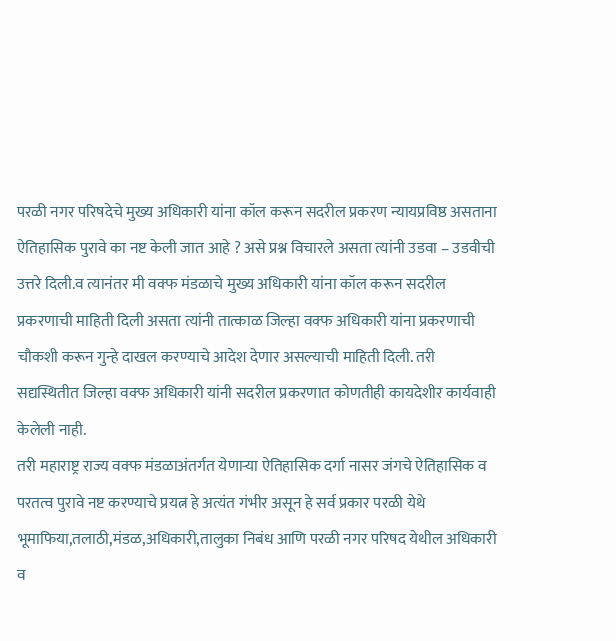परळी नगर परिषदेचे मुख्य अधिकारी यांना कॉल करून सदरील प्रकरण न्यायप्रविष्ठ असताना ऐतिहासिक पुरावे का नष्ट केली जात आहे ? असे प्रश्न विचारले असता त्यांनी उडवा – उडवीची उत्तरे दिली.व त्यानंतर मी वक्फ मंडळाचे मुख्य अधिकारी यांना कॉल करून सदरील प्रकरणाची माहिती दिली असता त्यांनी तात्काळ जिल्हा वक्फ अधिकारी यांना प्रकरणाची चौकशी करून गुन्हे दाखल करण्याचे आदेश देणार असल्याची माहिती दिली. तरी सद्यस्थितीत जिल्हा वक्फ अधिकारी यांनी सदरील प्रकरणात कोणतीही कायदेशीर कार्यवाही केलेली नाही.
तरी महाराष्ट्र राज्य वक्फ मंडळाअंतर्गत येणाऱ्या ऐतिहासिक दर्गा नासर जंगचे ऐतिहासिक व परतत्व पुरावे नष्ट करण्याचे प्रयत्न हे अत्यंत गंभीर असून हे सर्व प्रकार परळी येथे भूमाफिया,तलाठी,मंडळ,अधिकारी,तालुका निबंध आणि परळी नगर परिषद येथील अधिकारी व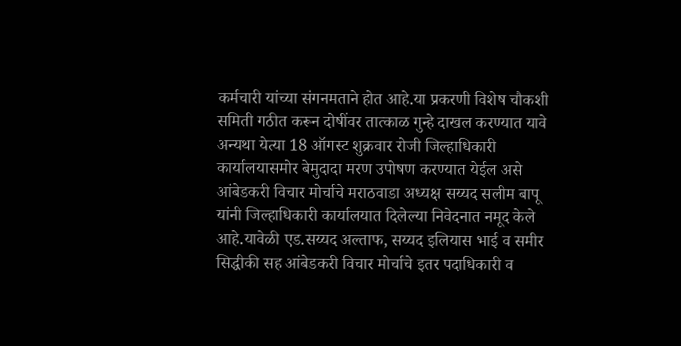कर्मचारी यांच्या संगनमताने होत आहे.या प्रकरणी विशेष चौकशी समिती गठीत करून दोषींवर तात्काळ गुन्हे दाखल करण्यात यावे अन्यथा येत्या 18 ऑगस्ट शुक्रवार रोजी जिल्हाधिकारी कार्यालयासमोर बेमुदादा मरण उपोषण करण्यात येईल असे आंबेडकरी विचार मोर्चाचे मराठवाडा अध्यक्ष सय्यद सलीम बापू यांनी जिल्हाधिकारी कार्यालयात दिलेल्या निवेदनात नमूद केले आहे.यावेळी एड.सय्यद अल्ताफ, सय्यद इलियास भाई व समीर सिद्धीकी सह आंबेडकरी विचार मोर्चाचे इतर पदाधिकारी व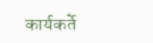कार्यकर्ते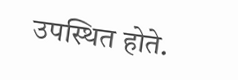उपस्थित होते.